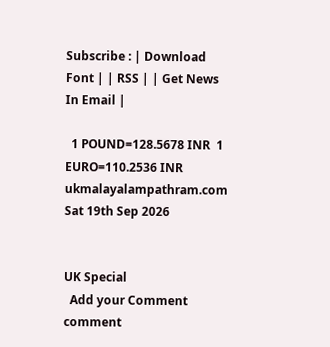Subscribe : | Download Font | | RSS | | Get News In Email |

  1 POUND=128.5678 INR  1 EURO=110.2536 INR
ukmalayalampathram.com
Sat 19th Sep 2026


UK Special
  Add your Comment comment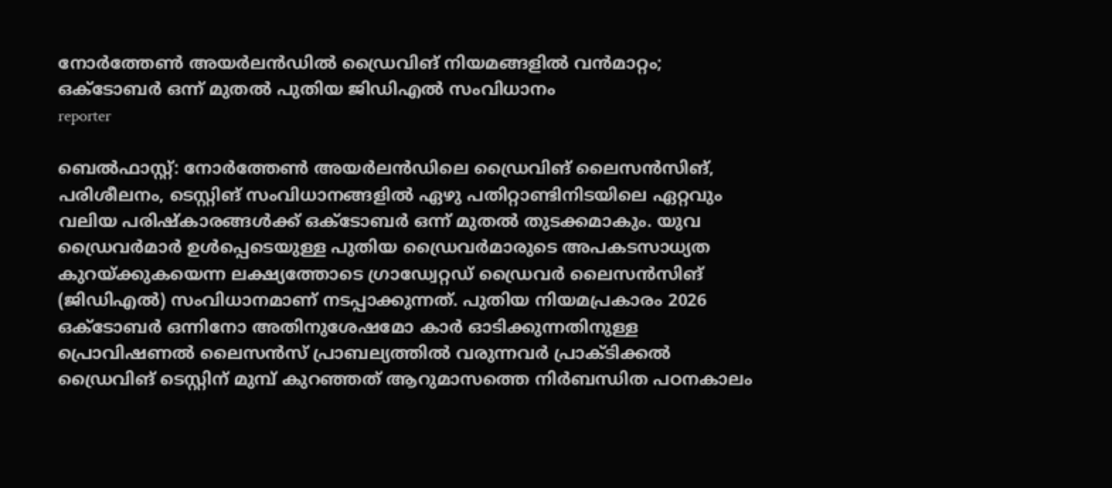നോര്‍ത്തേണ്‍ അയര്‍ലന്‍ഡില്‍ ഡ്രൈവിങ് നിയമങ്ങളില്‍ വന്‍മാറ്റം; ഒക്ടോബര്‍ ഒന്ന് മുതല്‍ പുതിയ ജിഡിഎല്‍ സംവിധാനം
reporter

ബെല്‍ഫാസ്റ്റ്: നോര്‍ത്തേണ്‍ അയര്‍ലന്‍ഡിലെ ഡ്രൈവിങ് ലൈസന്‍സിങ്, പരിശീലനം, ടെസ്റ്റിങ് സംവിധാനങ്ങളില്‍ ഏഴു പതിറ്റാണ്ടിനിടയിലെ ഏറ്റവും വലിയ പരിഷ്‌കാരങ്ങള്‍ക്ക് ഒക്ടോബര്‍ ഒന്ന് മുതല്‍ തുടക്കമാകും. യുവ ഡ്രൈവര്‍മാര്‍ ഉള്‍പ്പെടെയുള്ള പുതിയ ഡ്രൈവര്‍മാരുടെ അപകടസാധ്യത കുറയ്ക്കുകയെന്ന ലക്ഷ്യത്തോടെ ഗ്രാഡ്വേറ്റഡ് ഡ്രൈവര്‍ ലൈസന്‍സിങ് (ജിഡിഎല്‍) സംവിധാനമാണ് നടപ്പാക്കുന്നത്. പുതിയ നിയമപ്രകാരം 2026 ഒക്ടോബര്‍ ഒന്നിനോ അതിനുശേഷമോ കാര്‍ ഓടിക്കുന്നതിനുള്ള പ്രൊവിഷണല്‍ ലൈസന്‍സ് പ്രാബല്യത്തില്‍ വരുന്നവര്‍ പ്രാക്ടിക്കല്‍ ഡ്രൈവിങ് ടെസ്റ്റിന് മുമ്പ് കുറഞ്ഞത് ആറുമാസത്തെ നിര്‍ബന്ധിത പഠനകാലം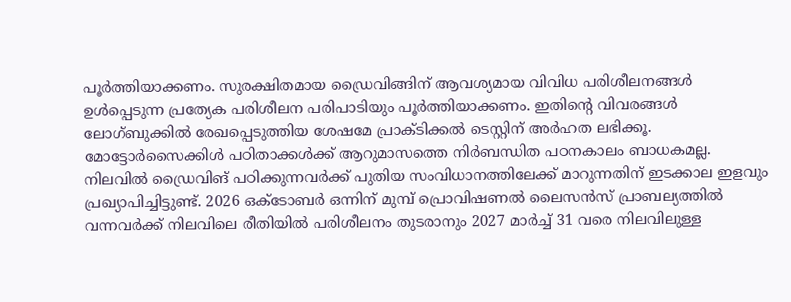പൂര്‍ത്തിയാക്കണം. സുരക്ഷിതമായ ഡ്രൈവിങ്ങിന് ആവശ്യമായ വിവിധ പരിശീലനങ്ങള്‍ ഉള്‍പ്പെടുന്ന പ്രത്യേക പരിശീലന പരിപാടിയും പൂര്‍ത്തിയാക്കണം. ഇതിന്റെ വിവരങ്ങള്‍ ലോഗ്ബുക്കില്‍ രേഖപ്പെടുത്തിയ ശേഷമേ പ്രാക്ടിക്കല്‍ ടെസ്റ്റിന് അര്‍ഹത ലഭിക്കൂ. മോട്ടോര്‍സൈക്കിള്‍ പഠിതാക്കള്‍ക്ക് ആറുമാസത്തെ നിര്‍ബന്ധിത പഠനകാലം ബാധകമല്ല. നിലവില്‍ ഡ്രൈവിങ് പഠിക്കുന്നവര്‍ക്ക് പുതിയ സംവിധാനത്തിലേക്ക് മാറുന്നതിന് ഇടക്കാല ഇളവും പ്രഖ്യാപിച്ചിട്ടുണ്ട്. 2026 ഒക്ടോബര്‍ ഒന്നിന് മുമ്പ് പ്രൊവിഷണല്‍ ലൈസന്‍സ് പ്രാബല്യത്തില്‍ വന്നവര്‍ക്ക് നിലവിലെ രീതിയില്‍ പരിശീലനം തുടരാനും 2027 മാര്‍ച്ച് 31 വരെ നിലവിലുള്ള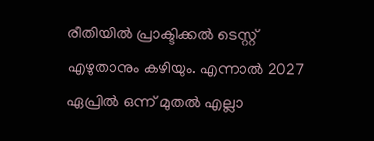രീതിയില്‍ പ്രാക്ടിക്കല്‍ ടെസ്റ്റ് എഴുതാനും കഴിയും. എന്നാല്‍ 2027 ഏപ്രില്‍ ഒന്ന് മുതല്‍ എല്ലാ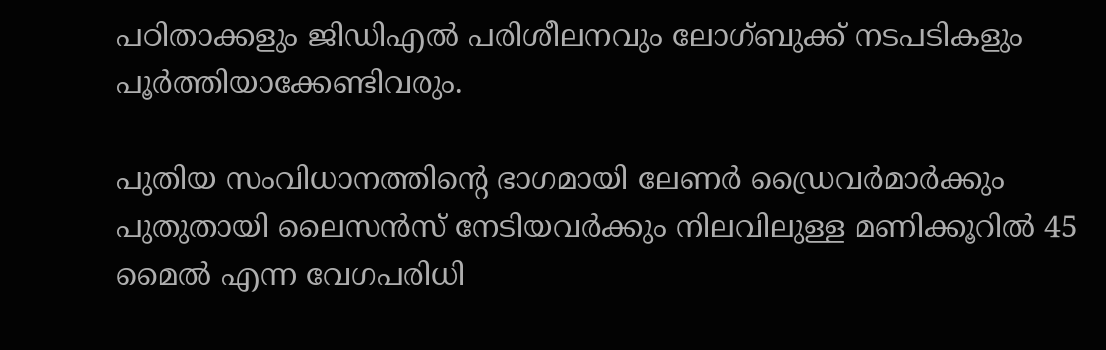പഠിതാക്കളും ജിഡിഎല്‍ പരിശീലനവും ലോഗ്ബുക്ക് നടപടികളും പൂര്‍ത്തിയാക്കേണ്ടിവരും.

പുതിയ സംവിധാനത്തിന്റെ ഭാഗമായി ലേണര്‍ ഡ്രൈവര്‍മാര്‍ക്കും പുതുതായി ലൈസന്‍സ് നേടിയവര്‍ക്കും നിലവിലുള്ള മണിക്കൂറില്‍ 45 മൈല്‍ എന്ന വേഗപരിധി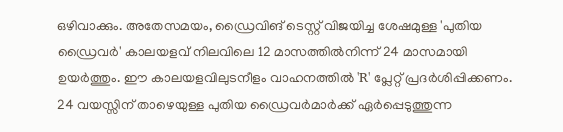ഒഴിവാക്കും. അതേസമയം, ഡ്രൈവിങ് ടെസ്റ്റ് വിജയിച്ച ശേഷമുള്ള 'പുതിയ ഡ്രൈവര്‍' കാലയളവ് നിലവിലെ 12 മാസത്തില്‍നിന്ന് 24 മാസമായി ഉയര്‍ത്തും. ഈ കാലയളവിലുടനീളം വാഹനത്തില്‍ 'R' പ്ലേറ്റ് പ്രദര്‍ശിപ്പിക്കണം. 24 വയസ്സിന് താഴെയുള്ള പുതിയ ഡ്രൈവര്‍മാര്‍ക്ക് ഏര്‍പ്പെടുത്തുന്ന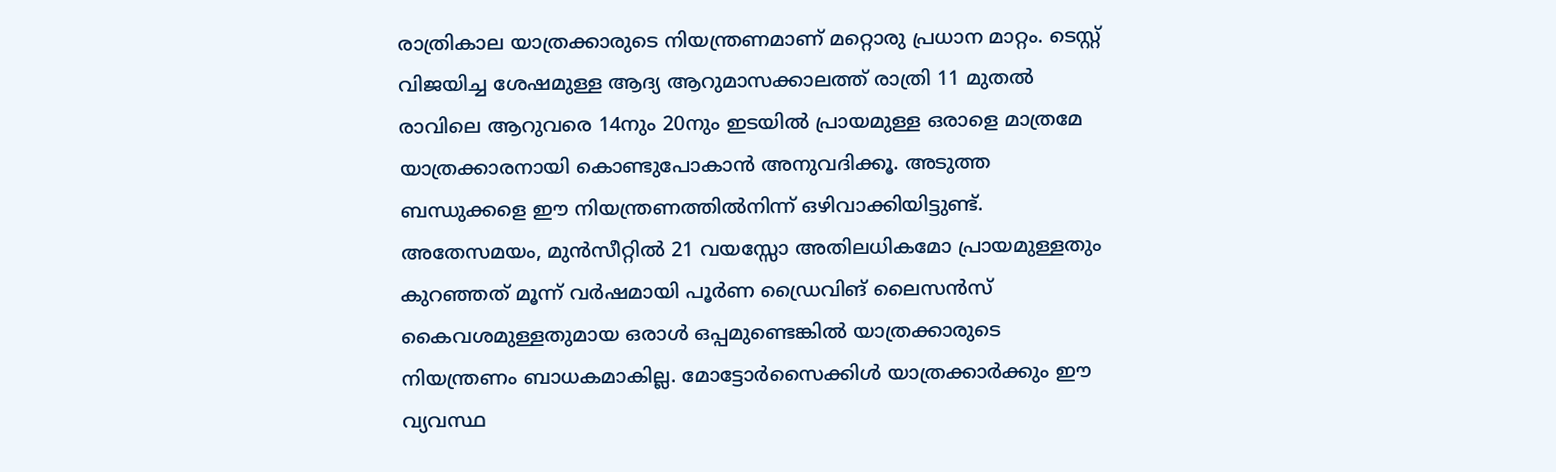രാത്രികാല യാത്രക്കാരുടെ നിയന്ത്രണമാണ് മറ്റൊരു പ്രധാന മാറ്റം. ടെസ്റ്റ് വിജയിച്ച ശേഷമുള്ള ആദ്യ ആറുമാസക്കാലത്ത് രാത്രി 11 മുതല്‍ രാവിലെ ആറുവരെ 14നും 20നും ഇടയില്‍ പ്രായമുള്ള ഒരാളെ മാത്രമേ യാത്രക്കാരനായി കൊണ്ടുപോകാന്‍ അനുവദിക്കൂ. അടുത്ത ബന്ധുക്കളെ ഈ നിയന്ത്രണത്തില്‍നിന്ന് ഒഴിവാക്കിയിട്ടുണ്ട്. അതേസമയം, മുന്‍സീറ്റില്‍ 21 വയസ്സോ അതിലധികമോ പ്രായമുള്ളതും കുറഞ്ഞത് മൂന്ന് വര്‍ഷമായി പൂര്‍ണ ഡ്രൈവിങ് ലൈസന്‍സ് കൈവശമുള്ളതുമായ ഒരാള്‍ ഒപ്പമുണ്ടെങ്കില്‍ യാത്രക്കാരുടെ നിയന്ത്രണം ബാധകമാകില്ല. മോട്ടോര്‍സൈക്കിള്‍ യാത്രക്കാര്‍ക്കും ഈ വ്യവസ്ഥ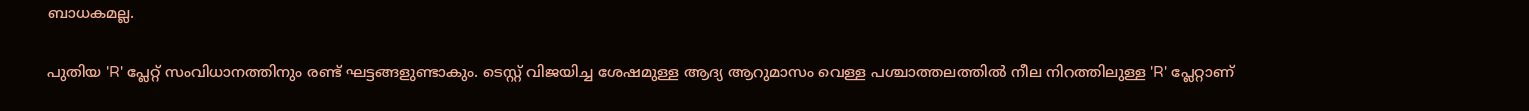ബാധകമല്ല.

പുതിയ 'R' പ്ലേറ്റ് സംവിധാനത്തിനും രണ്ട് ഘട്ടങ്ങളുണ്ടാകും. ടെസ്റ്റ് വിജയിച്ച ശേഷമുള്ള ആദ്യ ആറുമാസം വെള്ള പശ്ചാത്തലത്തില്‍ നീല നിറത്തിലുള്ള 'R' പ്ലേറ്റാണ്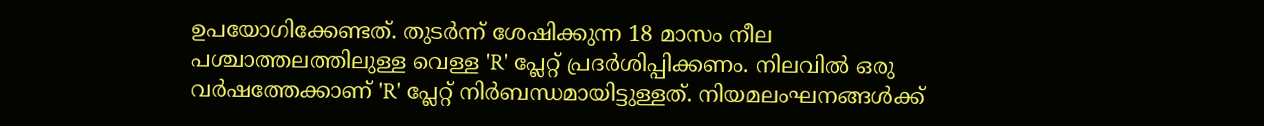ഉപയോഗിക്കേണ്ടത്. തുടര്‍ന്ന് ശേഷിക്കുന്ന 18 മാസം നീല പശ്ചാത്തലത്തിലുള്ള വെള്ള 'R' പ്ലേറ്റ് പ്രദര്‍ശിപ്പിക്കണം. നിലവില്‍ ഒരു വര്‍ഷത്തേക്കാണ് 'R' പ്ലേറ്റ് നിര്‍ബന്ധമായിട്ടുള്ളത്. നിയമലംഘനങ്ങള്‍ക്ക്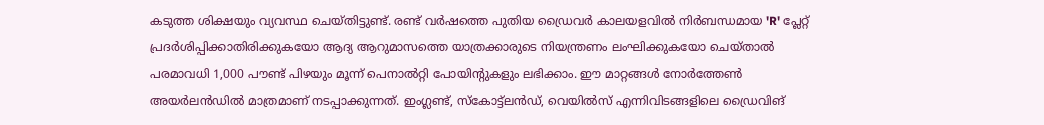കടുത്ത ശിക്ഷയും വ്യവസ്ഥ ചെയ്തിട്ടുണ്ട്. രണ്ട് വര്‍ഷത്തെ പുതിയ ഡ്രൈവര്‍ കാലയളവില്‍ നിര്‍ബന്ധമായ 'R' പ്ലേറ്റ് പ്രദര്‍ശിപ്പിക്കാതിരിക്കുകയോ ആദ്യ ആറുമാസത്തെ യാത്രക്കാരുടെ നിയന്ത്രണം ലംഘിക്കുകയോ ചെയ്താല്‍ പരമാവധി 1,000 പൗണ്ട് പിഴയും മൂന്ന് പെനാല്‍റ്റി പോയിന്റുകളും ലഭിക്കാം. ഈ മാറ്റങ്ങള്‍ നോര്‍ത്തേണ്‍ അയര്‍ലന്‍ഡില്‍ മാത്രമാണ് നടപ്പാക്കുന്നത്. ഇംഗ്ലണ്ട്, സ്‌കോട്ട്‌ലന്‍ഡ്, വെയില്‍സ് എന്നിവിടങ്ങളിലെ ഡ്രൈവിങ്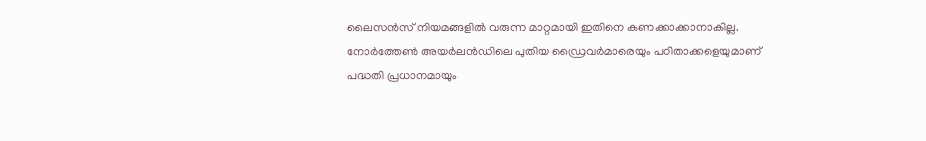ലൈസന്‍സ് നിയമങ്ങളില്‍ വരുന്ന മാറ്റമായി ഇതിനെ കണക്കാക്കാനാകില്ല. നോര്‍ത്തേണ്‍ അയര്‍ലന്‍ഡിലെ പുതിയ ഡ്രൈവര്‍മാരെയും പഠിതാക്കളെയുമാണ് പദ്ധതി പ്രധാനമായും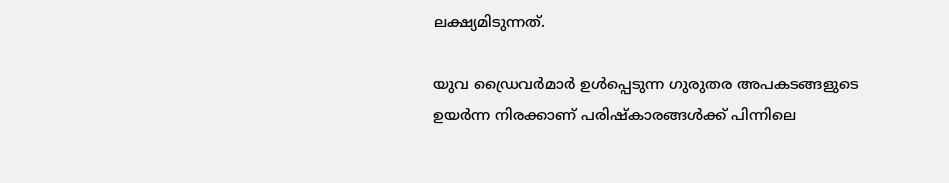ലക്ഷ്യമിടുന്നത്.

യുവ ഡ്രൈവര്‍മാര്‍ ഉള്‍പ്പെടുന്ന ഗുരുതര അപകടങ്ങളുടെ ഉയര്‍ന്ന നിരക്കാണ് പരിഷ്‌കാരങ്ങള്‍ക്ക് പിന്നിലെ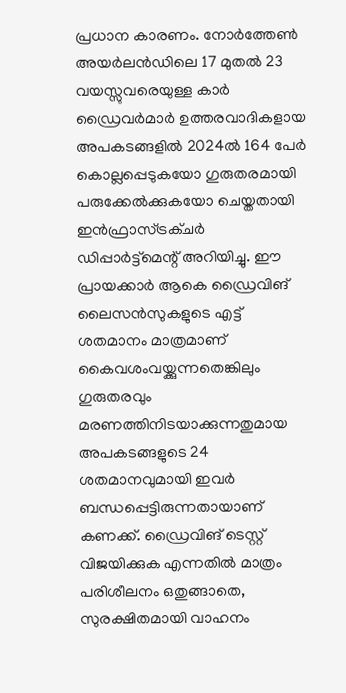പ്രധാന കാരണം. നോര്‍ത്തേണ്‍ അയര്‍ലന്‍ഡിലെ 17 മുതല്‍ 23 വയസ്സുവരെയുള്ള കാര്‍ ഡ്രൈവര്‍മാര്‍ ഉത്തരവാദികളായ അപകടങ്ങളില്‍ 2024ല്‍ 164 പേര്‍ കൊല്ലപ്പെടുകയോ ഗുരുതരമായി പരുക്കേല്‍ക്കുകയോ ചെയ്തതായി ഇന്‍ഫ്രാസ്ട്രക്ചര്‍ ഡിപ്പാര്‍ട്ട്‌മെന്റ് അറിയിച്ചു. ഈ പ്രായക്കാര്‍ ആകെ ഡ്രൈവിങ് ലൈസന്‍സുകളുടെ എട്ട് ശതമാനം മാത്രമാണ് കൈവശംവയ്ക്കുന്നതെങ്കിലും ഗുരുതരവും മരണത്തിനിടയാക്കുന്നതുമായ അപകടങ്ങളുടെ 24 ശതമാനവുമായി ഇവര്‍ ബന്ധപ്പെട്ടിരുന്നതായാണ് കണക്ക്. ഡ്രൈവിങ് ടെസ്റ്റ് വിജയിക്കുക എന്നതില്‍ മാത്രം പരിശീലനം ഒതുങ്ങാതെ, സുരക്ഷിതമായി വാഹനം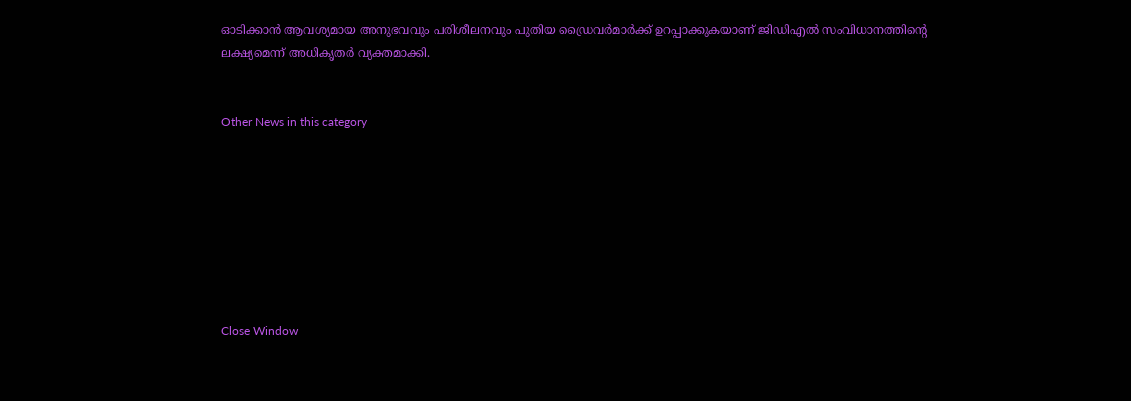ഓടിക്കാന്‍ ആവശ്യമായ അനുഭവവും പരിശീലനവും പുതിയ ഡ്രൈവര്‍മാര്‍ക്ക് ഉറപ്പാക്കുകയാണ് ജിഡിഎല്‍ സംവിധാനത്തിന്റെ ലക്ഷ്യമെന്ന് അധികൃതര്‍ വ്യക്തമാക്കി.


Other News in this category








Close Window